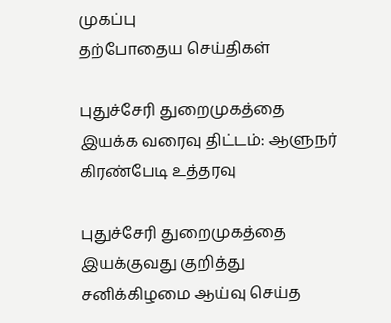முகப்பு
தற்போதைய செய்திகள்

புதுச்சேரி துறைமுகத்தை இயக்க வரைவு திட்டம்: ஆளுநர் கிரண்பேடி உத்தரவு

புதுச்சேரி துறைமுகத்தை இயக்குவது குறித்து சனிக்கிழமை ஆய்வு செய்த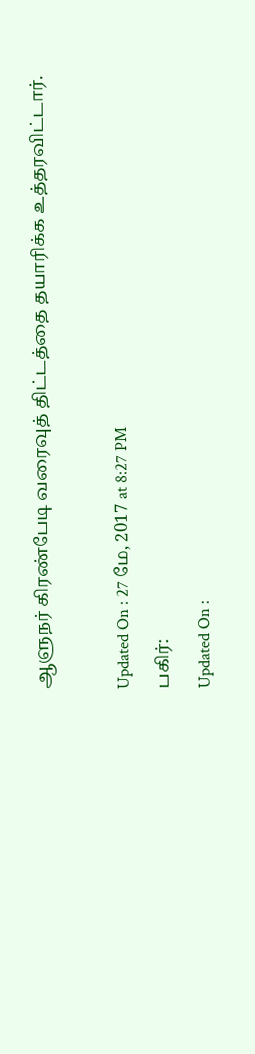ஆளுநர் கிரண்பேடி வரைவுத் திட்டத்தை தயாரிக்க உத்தரவிட்டார்.

Updated On : 27 மே, 2017 at 8:27 PM
பகிர்:
Updated On :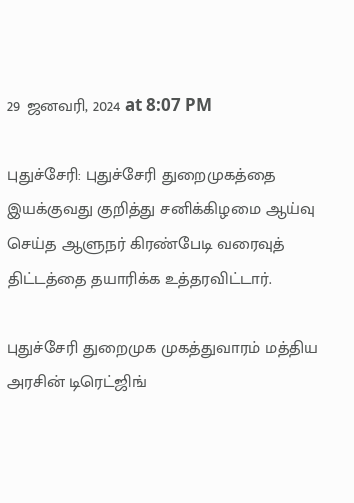29 ஜனவரி, 2024 at 8:07 PM

புதுச்சேரி: புதுச்சேரி துறைமுகத்தை இயக்குவது குறித்து சனிக்கிழமை ஆய்வு செய்த ஆளுநர் கிரண்பேடி வரைவுத் திட்டத்தை தயாரிக்க உத்தரவிட்டார்.

புதுச்சேரி துறைமுக முகத்துவாரம் மத்திய அரசின் டிரெட்ஜிங்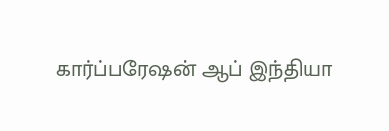கார்ப்பரேஷன் ஆப் இந்தியா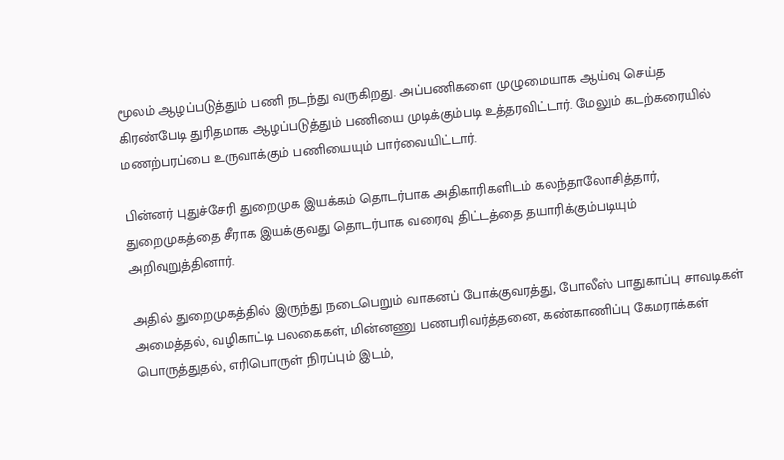மூலம் ஆழப்படுத்தும் பணி நடந்து வருகிறது. அப்பணிகளை முழுமையாக ஆய்வு செய்த கிரண்பேடி துரிதமாக ஆழப்படுத்தும் பணியை முடிக்கும்படி உத்தரவிட்டார். மேலும் கடற்கரையில் மணற்பரப்பை உருவாக்கும் பணியையும் பார்வையிட்டார்.

பின்னர் புதுச்சேரி துறைமுக இயக்கம் தொடர்பாக அதிகாரிகளிடம் கலந்தாலோசித்தார், துறைமுகத்தை சீராக இயக்குவது தொடர்பாக வரைவு திட்டத்தை தயாரிக்கும்படியும் அறிவுறுத்தினார்.

அதில் துறைமுகத்தில் இருந்து நடைபெறும் வாகனப் போக்குவரத்து, போலீஸ் பாதுகாப்பு சாவடிகள் அமைத்தல், வழிகாட்டி பலகைகள், மின்னணு பணபரிவர்த்தனை, கண்காணிப்பு கேமராக்கள் பொருத்துதல், எரிபொருள் நிரப்பும் இடம்,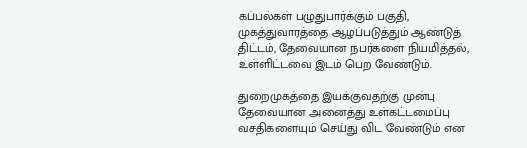கப்பல்கள் பழுதுபார்க்கும் பகுதி, முகத்துவாரத்தை ஆழப்படுத்தும் ஆண்டுத் திட்டம், தேவையான நபர்களை நியமித்தல், உள்ளிட்டவை இடம் பெற வேண்டும்.

துறைமுகத்தை இயக்குவதற்கு முன்பு தேவையான அனைத்து உள்கட்டமைப்பு வசதிகளையும் செய்து விட வேண்டும் என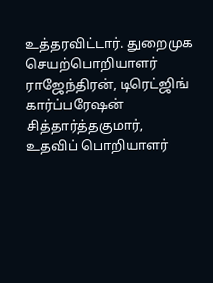உத்தரவிட்டார். துறைமுக செயற்பொறியாளர் ராஜேந்திரன், டிரெட்ஜிங் கார்ப்பரேஷன் சித்தார்த்தகுமார், உதவிப் பொறியாளர்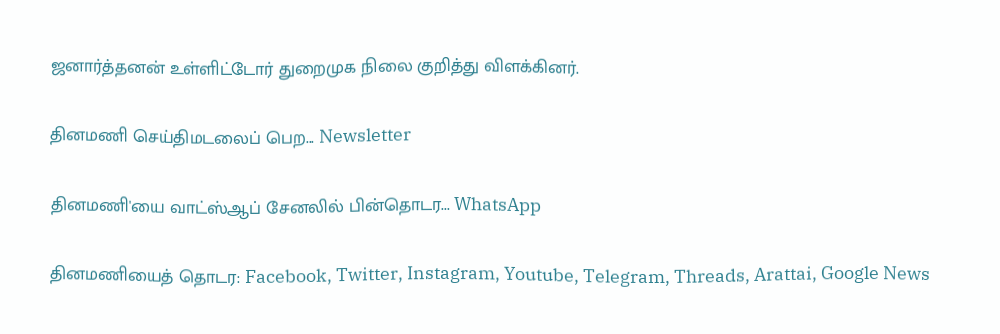ஜனார்த்தனன் உள்ளிட்டோர் துறைமுக நிலை குறித்து விளக்கினர்.

தினமணி செய்திமடலைப் பெற... Newsletter

தினமணி'யை வாட்ஸ்ஆப் சேனலில் பின்தொடர... WhatsApp

தினமணியைத் தொடர: Facebook, Twitter, Instagram, Youtube, Telegram, Threads, Arattai, Google News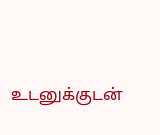உடனுக்குடன்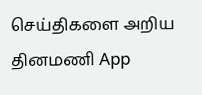செய்திகளை அறிய தினமணி App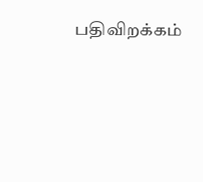பதிவிறக்கம்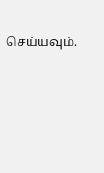செய்யவும்.